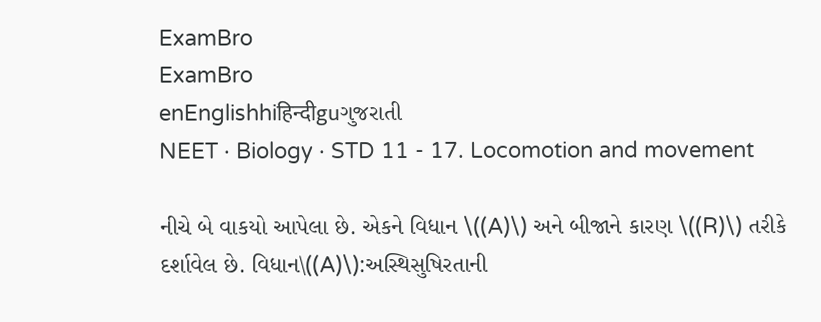ExamBro
ExamBro
enEnglishhiहिन्दीguગુજરાતી
NEET · Biology · STD 11 - 17. Locomotion and movement

નીચે બે વાકયો આપેલા છે. એકને વિધાન \((A)\) અને બીજાને કારણ \((R)\) તરીકે દર્શાવેલ છે. વિધાન\((A)\):અસ્થિસુષિરતાની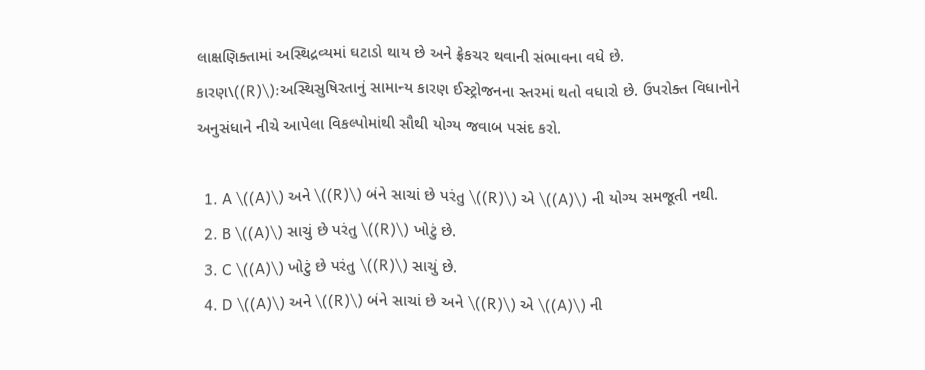લાક્ષણિક્તામાં અસ્થિદ્રવ્યમાં ઘટાડો થાય છે અને ફ્રેકચર થવાની સંભાવના વધે છે. કારણ\((R)\):અસ્થિસુષિરતાનું સામાન્ય કારણ ઈસ્ટ્રોજનના સ્તરમાં થતો વધારો છે. ઉપરોક્ત વિધાનોને અનુસંધાને નીચે આપેલા વિકલ્પોમાંથી સૌથી યોગ્ય જવાબ પસંદ કરો.

  1. A \((A)\) અને \((R)\) બંને સાચાં છે પરંતુ \((R)\) એ \((A)\) ની યોગ્ય સમજૂતી નથી.
  2. B \((A)\) સાચું છે પરંતુ \((R)\) ખોટું છે.
  3. C \((A)\) ખોટું છે પરંતુ \((R)\) સાચું છે.
  4. D \((A)\) અને \((R)\) બંને સાચાં છે અને \((R)\) એ \((A)\) ની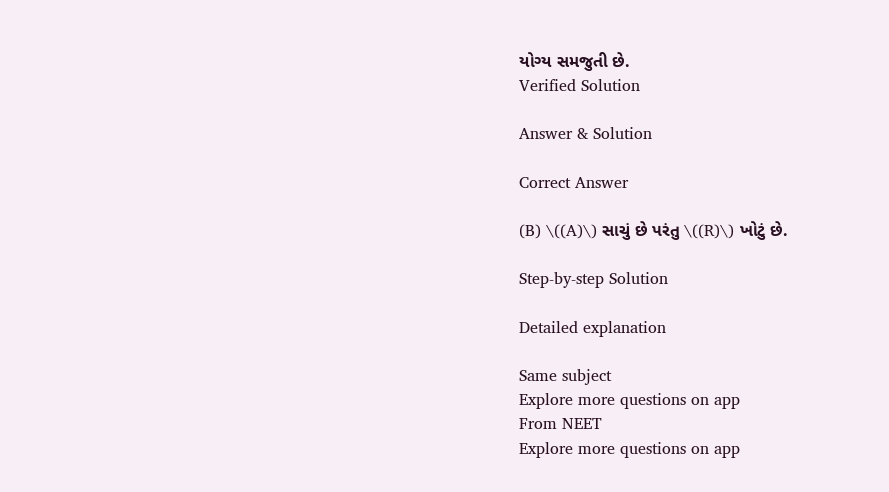યોગ્ય સમજુતી છે.
Verified Solution

Answer & Solution

Correct Answer

(B) \((A)\) સાચું છે પરંતુ \((R)\) ખોટું છે.

Step-by-step Solution

Detailed explanation

Same subject
Explore more questions on app
From NEET
Explore more questions on app